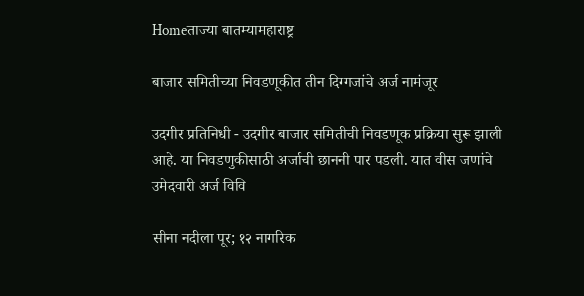Homeताज्या बातम्यामहाराष्ट्र

बाजार समितीच्या निवडणूकीत तीन दिग्गजांचे अर्ज नामंजूर

उदगीर प्रतिनिधी - उदगीर बाजार समितीची निवडणूक प्रक्रिया सुरू झाली आहे. या निवडणुकीसाठी अर्जाची छाननी पार पडली. यात वीस जणांचे उमेदवारी अर्ज विवि

सीना नदीला पूर; १२ नागरिक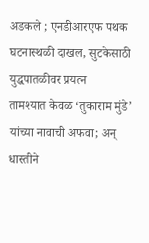अडकले ; एनडीआरएफ पथक घटनास्थळी दाखल, सुटकेसाठी युद्धपातळीवर प्रयत्न
तामश्यात केवळ ‘तुकाराम मुंडे’ यांच्या नावाची अफवा; अन्‌ धास्तीने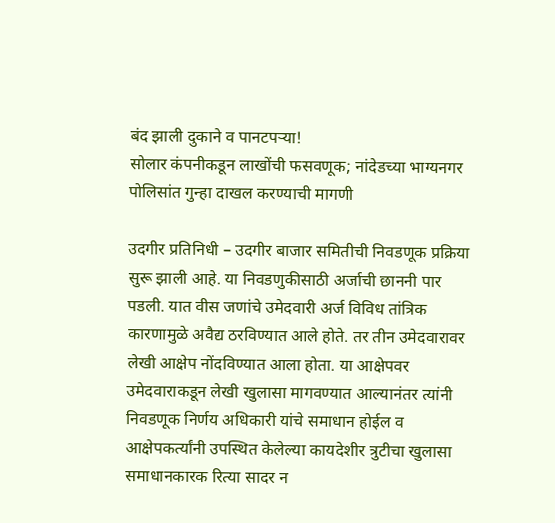बंद झाली दुकाने व पानटपऱ्या!
सोलार कंपनीकडून लाखोंची फसवणूक; नांदेडच्या भाग्यनगर पोलिसांत गुन्हा दाखल करण्याची मागणी

उदगीर प्रतिनिधी – उदगीर बाजार समितीची निवडणूक प्रक्रिया सुरू झाली आहे. या निवडणुकीसाठी अर्जाची छाननी पार पडली. यात वीस जणांचे उमेदवारी अर्ज विविध तांत्रिक कारणामुळे अवैद्य ठरविण्यात आले होते. तर तीन उमेदवारावर लेखी आक्षेप नोंदविण्यात आला होता. या आक्षेपवर उमेदवाराकडून लेखी खुलासा मागवण्यात आल्यानंतर त्यांनी निवडणूक निर्णय अधिकारी यांचे समाधान होईल व आक्षेपकर्त्यांनी उपस्थित केलेल्या कायदेशीर त्रुटीचा खुलासा समाधानकारक रित्या सादर न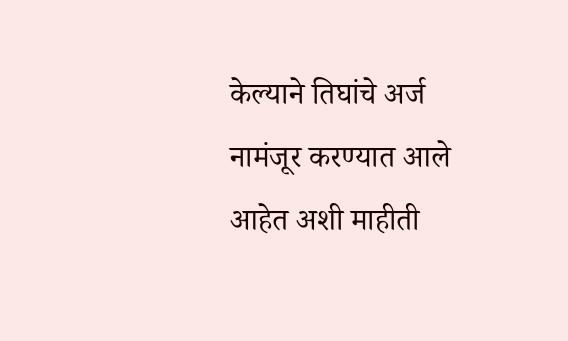केल्याने तिघांचे अर्ज नामंजूर करण्यात आले आहेत अशी माहीती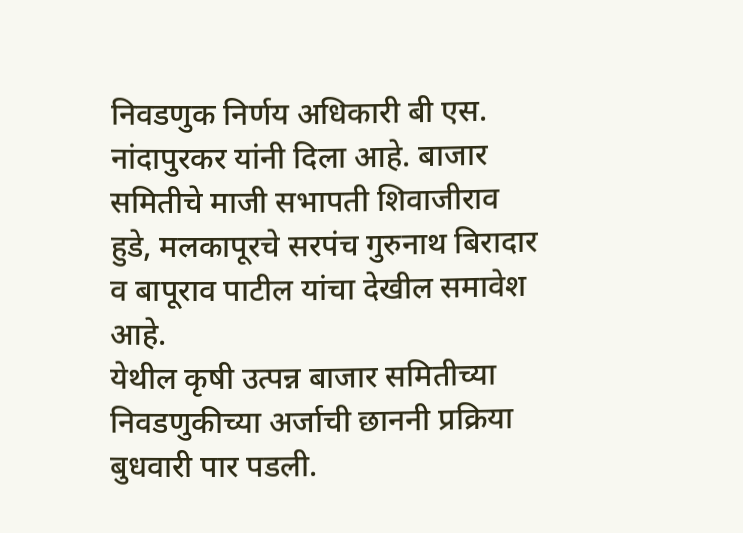निवडणुक निर्णय अधिकारी बी एस. नांदापुरकर यांनी दिला आहे. बाजार समितीचे माजी सभापती शिवाजीराव हुडे, मलकापूरचे सरपंच गुरुनाथ बिरादार व बापूराव पाटील यांचा देखील समावेश आहे.
येथील कृषी उत्पन्न बाजार समितीच्या निवडणुकीच्या अर्जाची छाननी प्रक्रिया बुधवारी पार पडली.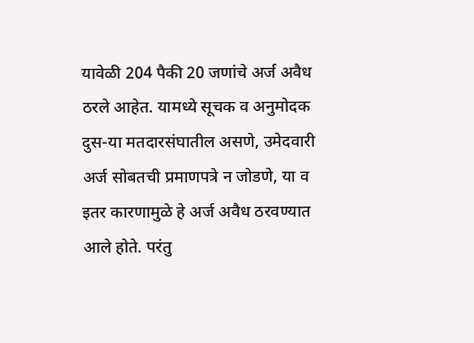यावेळी 204 पैकी 20 जणांचे अर्ज अवैध ठरले आहेत. यामध्ये सूचक व अनुमोदक दुस-या मतदारसंघातील असणे, उमेदवारी अर्ज सोबतची प्रमाणपत्रे न जोडणे, या व इतर कारणामुळे हे अर्ज अवैध ठरवण्यात आले होते. परंतु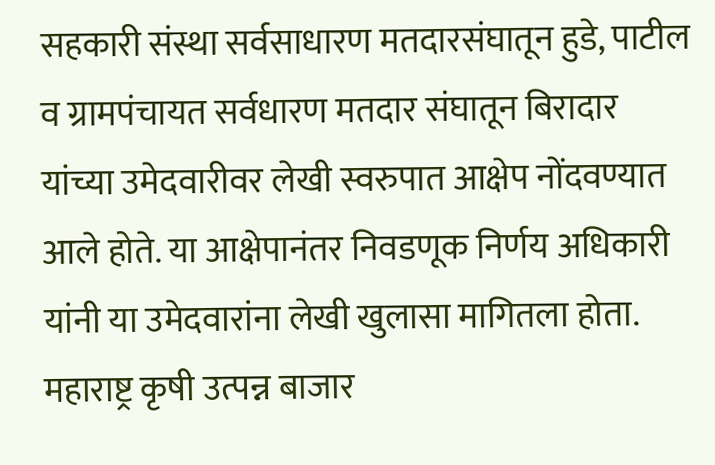सहकारी संस्था सर्वसाधारण मतदारसंघातून हुडे, पाटील व ग्रामपंचायत सर्वधारण मतदार संघातून बिरादार यांच्या उमेदवारीवर लेखी स्वरुपात आक्षेप नोंदवण्यात आले होते. या आक्षेपानंतर निवडणूक निर्णय अधिकारी यांनी या उमेदवारांना लेखी खुलासा मागितला होता. महाराष्ट्र कृषी उत्पन्न बाजार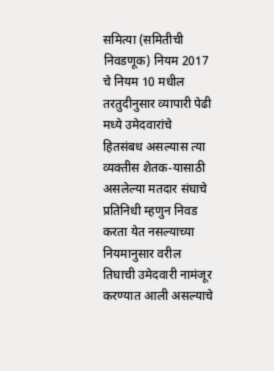समित्या (समितीची निवडणूक) नियम 2017 चे नियम 10 मधील तरतुदीनुसार व्यापारी पेढी मध्ये उमेदवारांचे हितसंबध असल्यास त्या व्यक्तीस शेतक-यासाठी असलेल्या मतदार संघाचे प्रतिनिधी म्हणुन निवड करता येत नसल्याच्या नियमानुसार वरील तिघाची उमेदवारी नामंजूर करण्यात आली असल्याचे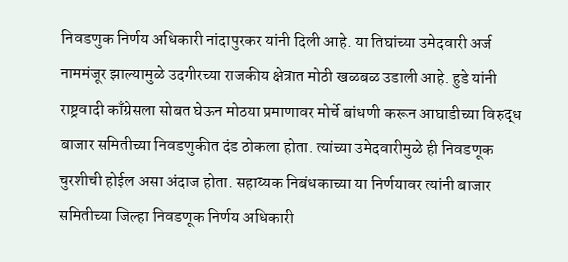निवडणुक निर्णय अधिकारी नांदापुरकर यांनी दिली आहे. या तिघांच्या उमेदवारी अर्ज नाममंजूर झाल्यामुळे उदगीरच्या राजकीय क्षेत्रात मोठी खळबळ उडाली आहे. हुडे यांनी राष्ट्रवादी काँग्रेसला सोबत घेऊन मोठया प्रमाणावर मोर्चे बांधणी करून आघाडीच्या विरुद्ध बाजार समितीच्या निवडणुकीत दंड ठोकला होता. त्यांच्या उमेदवारीमुळे ही निवडणूक चुरशीची होईल असा अंदाज होता. सहाय्यक निबंधकाच्या या निर्णयावर त्यांनी बाजार समितीच्या जिल्हा निवडणूक निर्णय अधिकारी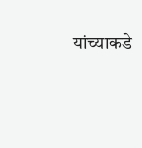यांच्याकडे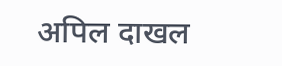अपिल दाखल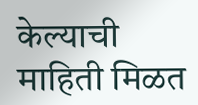केल्याची माहिती मिळत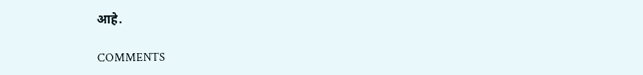आहे.

COMMENTS